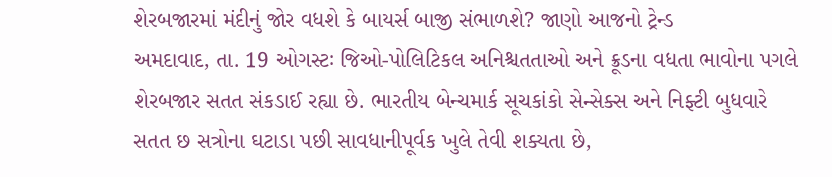શેરબજારમાં મંદીનું જોર વધશે કે બાયર્સ બાજી સંભાળશે? જાણો આજનો ટ્રેન્ડ
અમદાવાદ, તા. 19 ઓગસ્ટઃ જિઓ-પોલિટિકલ અનિશ્ચતતાઓ અને ક્રૂડના વધતા ભાવોના પગલે શેરબજાર સતત સંકડાઈ રહ્યા છે. ભારતીય બેન્ચમાર્ક સૂચકાંકો સેન્સેક્સ અને નિફ્ટી બુધવારે સતત છ સત્રોના ઘટાડા પછી સાવધાનીપૂર્વક ખુલે તેવી શક્યતા છે,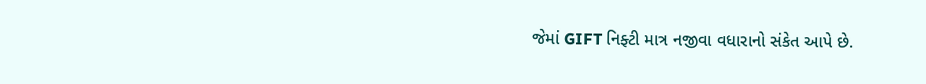જેમાં GIFT નિફ્ટી માત્ર નજીવા વધારાનો સંકેત આપે છે.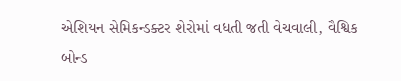એશિયન સેમિકન્ડક્ટર શેરોમાં વધતી જતી વેચવાલી, વૈશ્વિક બોન્ડ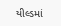યીલ્ડમાં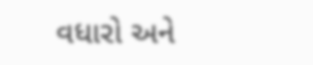વધારો અને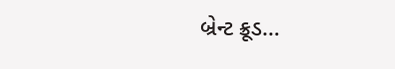બ્રેન્ટ ક્રૂડ…